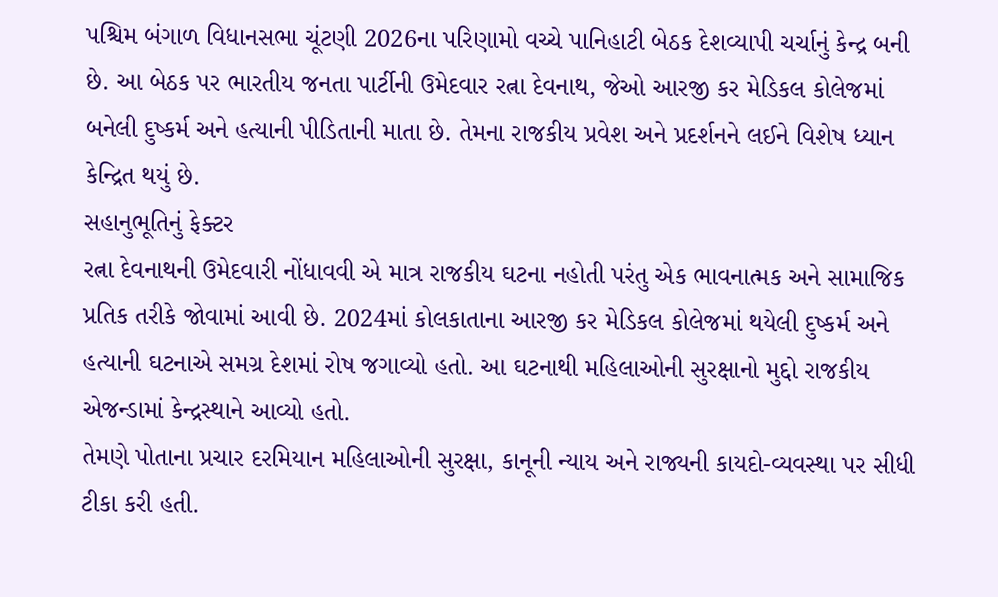પશ્ચિમ બંગાળ વિધાનસભા ચૂંટણી 2026ના પરિણામો વચ્ચે પાનિહાટી બેઠક દેશવ્યાપી ચર્ચાનું કેન્દ્ર બની છે. આ બેઠક પર ભારતીય જનતા પાર્ટીની ઉમેદવાર રત્ના દેવનાથ, જેઓ આરજી કર મેડિકલ કોલેજમાં બનેલી દુષ્કર્મ અને હત્યાની પીડિતાની માતા છે. તેમના રાજકીય પ્રવેશ અને પ્રદર્શનને લઈને વિશેષ ધ્યાન કેન્દ્રિત થયું છે.
સહાનુભૂતિનું ફેક્ટર
રત્ના દેવનાથની ઉમેદવારી નોંધાવવી એ માત્ર રાજકીય ઘટના નહોતી પરંતુ એક ભાવનાત્મક અને સામાજિક પ્રતિક તરીકે જોવામાં આવી છે. 2024માં કોલકાતાના આરજી કર મેડિકલ કોલેજમાં થયેલી દુષ્કર્મ અને હત્યાની ઘટનાએ સમગ્ર દેશમાં રોષ જગાવ્યો હતો. આ ઘટનાથી મહિલાઓની સુરક્ષાનો મુદ્દો રાજકીય એજન્ડામાં કેન્દ્રસ્થાને આવ્યો હતો.
તેમણે પોતાના પ્રચાર દરમિયાન મહિલાઓની સુરક્ષા, કાનૂની ન્યાય અને રાજ્યની કાયદો-વ્યવસ્થા પર સીધી ટીકા કરી હતી.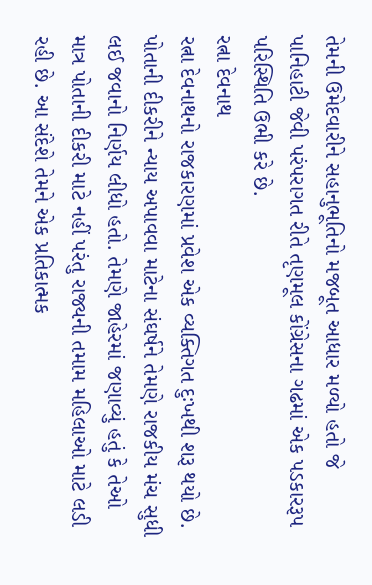તેમની ઉમેદવારીને સહાનુભૂતિનો મજબૂત આધાર મળ્યો હતો જે પાનિહાટી જેવી પરંપરાગત રીતે તૃણમૂલ કોંગ્રેસના ગઢમાં એક પડકારરૂપ પરિસ્થિતિ ઉભી કરે છે.
રત્ના દેવનાથ
રત્ના દેવનાથનો રાજકારણમાં પ્રવેશ એક વ્યક્તિગત દુઃખથી શરૂ થયો છે. પોતાની દીકરીને ન્યાય અપાવવા માટેના સંઘર્ષને તેમણે રાજકીય મંચ સુધી લઈ જવાનો નિર્ણય લીધો હતો. તેમણે જાહેરમાં જણાવ્યું હતું કે તેઓ માત્ર પોતાની દીકરી માટે નહીં પરંતુ રાજ્યની તમામ મહિલાઓ માટે લડી રહી છે. આ સંદેશે તેમને એક પ્રતિકાત્મક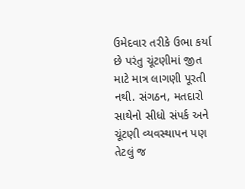ઉમેદવાર તરીકે ઉભા કર્યા છે પરંતુ ચૂંટણીમાં જીત માટે માત્ર લાગણી પૂરતી નથી. સંગઠન, મતદારો સાથેનો સીધો સંપર્ક અને ચૂંટણી વ્યવસ્થાપન પણ તેટલું જ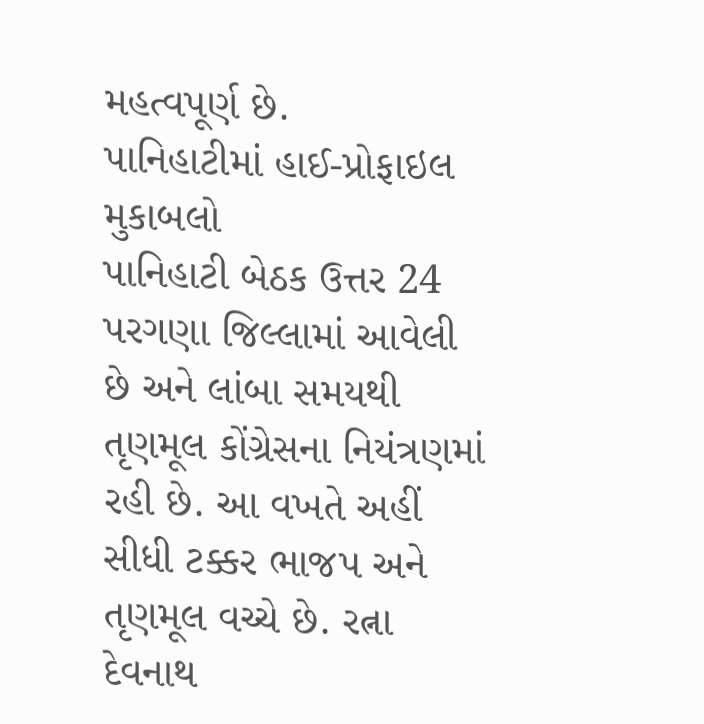મહત્વપૂર્ણ છે.
પાનિહાટીમાં હાઈ-પ્રોફાઇલ મુકાબલો
પાનિહાટી બેઠક ઉત્તર 24 પરગણા જિલ્લામાં આવેલી છે અને લાંબા સમયથી તૃણમૂલ કોંગ્રેસના નિયંત્રણમાં રહી છે. આ વખતે અહીં સીધી ટક્કર ભાજપ અને તૃણમૂલ વચ્ચે છે. રત્ના દેવનાથ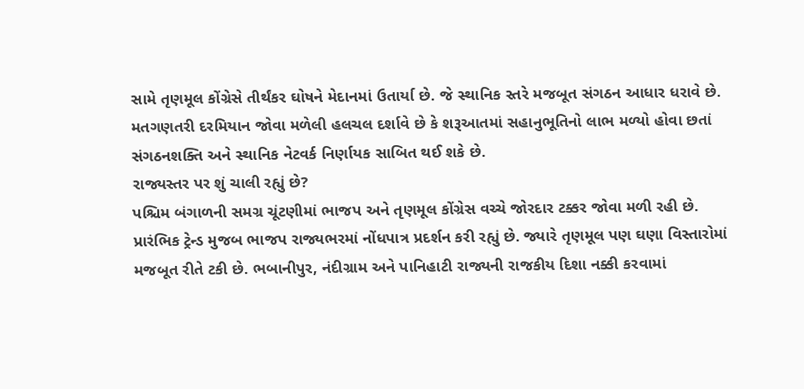સામે તૃણમૂલ કોંગ્રેસે તીર્થંકર ઘોષને મેદાનમાં ઉતાર્યા છે. જે સ્થાનિક સ્તરે મજબૂત સંગઠન આધાર ધરાવે છે. મતગણતરી દરમિયાન જોવા મળેલી હલચલ દર્શાવે છે કે શરૂઆતમાં સહાનુભૂતિનો લાભ મળ્યો હોવા છતાં સંગઠનશક્તિ અને સ્થાનિક નેટવર્ક નિર્ણાયક સાબિત થઈ શકે છે.
રાજ્યસ્તર પર શું ચાલી રહ્યું છે?
પશ્ચિમ બંગાળની સમગ્ર ચૂંટણીમાં ભાજપ અને તૃણમૂલ કોંગ્રેસ વચ્ચે જોરદાર ટક્કર જોવા મળી રહી છે. પ્રારંભિક ટ્રેન્ડ મુજબ ભાજપ રાજ્યભરમાં નોંધપાત્ર પ્રદર્શન કરી રહ્યું છે. જ્યારે તૃણમૂલ પણ ઘણા વિસ્તારોમાં મજબૂત રીતે ટકી છે. ભબાનીપુર, નંદીગ્રામ અને પાનિહાટી રાજ્યની રાજકીય દિશા નક્કી કરવામાં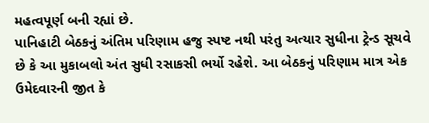મહત્વપૂર્ણ બની રહ્યાં છે.
પાનિહાટી બેઠકનું અંતિમ પરિણામ હજુ સ્પષ્ટ નથી પરંતુ અત્યાર સુધીના ટ્રેન્ડ સૂચવે છે કે આ મુકાબલો અંત સુધી રસાકસી ભર્યો રહેશે. આ બેઠકનું પરિણામ માત્ર એક ઉમેદવારની જીત કે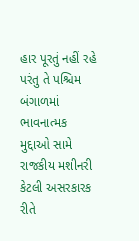હાર પૂરતું નહીં રહે પરંતુ તે પશ્ચિમ બંગાળમાં ભાવનાત્મક મુદ્દાઓ સામે રાજકીય મશીનરી કેટલી અસરકારક રીતે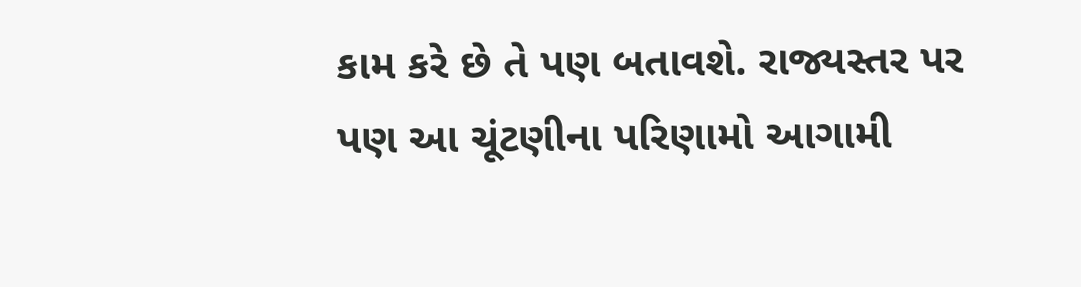કામ કરે છે તે પણ બતાવશે. રાજ્યસ્તર પર પણ આ ચૂંટણીના પરિણામો આગામી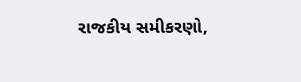રાજકીય સમીકરણો,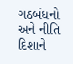ગઠબંધનો અને નીતિ દિશાને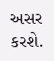અસર કરશે.